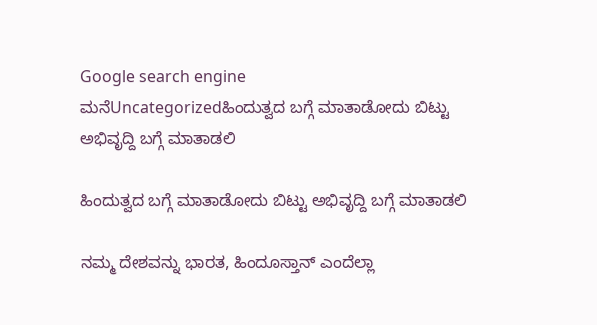Google search engine
ಮನೆUncategorizedಹಿಂದುತ್ವದ ಬಗ್ಗೆ ಮಾತಾಡೋದು ಬಿಟ್ಟು ಅಭಿವೃದ್ದಿ ಬಗ್ಗೆ ಮಾತಾಡಲಿ

ಹಿಂದುತ್ವದ ಬಗ್ಗೆ ಮಾತಾಡೋದು ಬಿಟ್ಟು ಅಭಿವೃದ್ದಿ ಬಗ್ಗೆ ಮಾತಾಡಲಿ

ನಮ್ಮ ದೇಶವನ್ನು ಭಾರತ, ಹಿಂದೂಸ್ತಾನ್ ಎಂದೆಲ್ಲಾ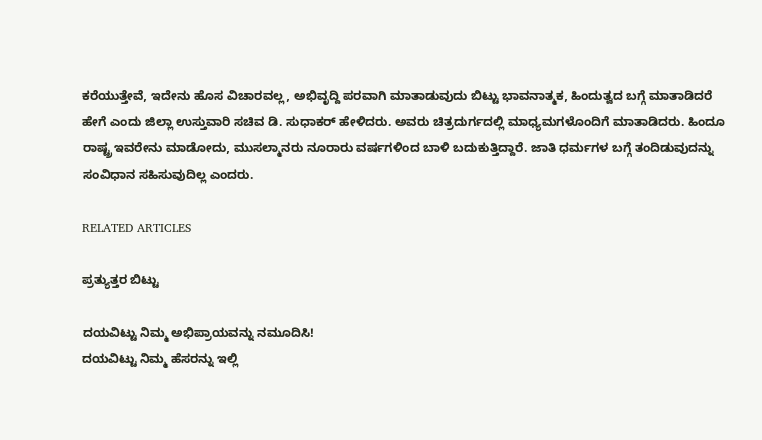ಕರೆಯುತ್ತೇವೆ, ಇದೇನು ಹೊಸ ವಿಚಾರವಲ್ಲ, ಅಭಿವೃದ್ದಿ ಪರವಾಗಿ ಮಾತಾಡುವುದು ಬಿಟ್ಟು ಭಾವನಾತ್ಮಕ, ಹಿಂದುತ್ವದ ಬಗ್ಗೆ ಮಾತಾಡಿದರೆ ಹೇಗೆ ಎಂದು ಜಿಲ್ಲಾ ಉಸ್ತುವಾರಿ ಸಚಿವ ಡಿ. ಸುಧಾಕರ್ ಹೇಳಿದರು. ಅವರು ಚಿತ್ರದುರ್ಗದಲ್ಲಿ ಮಾಧ್ಯಮಗಳೊಂದಿಗೆ ಮಾತಾಡಿದರು. ಹಿಂದೂ ರಾಷ್ಟ್ರ ಇವರೇನು ಮಾಡೋದು, ಮುಸಲ್ಮಾನರು ನೂರಾರು ವರ್ಷಗಳಿಂದ ಬಾಳಿ ಬದುಕುತ್ತಿದ್ದಾರೆ. ಜಾತಿ ಧರ್ಮಗಳ ಬಗ್ಗೆ ತಂದಿಡುವುದನ್ನು ಸಂವಿಧಾನ ಸಹಿಸುವುದಿಲ್ಲ ಎಂದರು.

RELATED ARTICLES

ಪ್ರತ್ಯುತ್ತರ ಬಿಟ್ಟು

ದಯವಿಟ್ಟು ನಿಮ್ಮ ಅಭಿಪ್ರಾಯವನ್ನು ನಮೂದಿಸಿ!
ದಯವಿಟ್ಟು ನಿಮ್ಮ ಹೆಸರನ್ನು ಇಲ್ಲಿ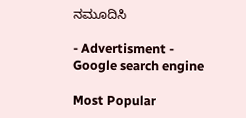ನಮೂದಿಸಿ

- Advertisment -
Google search engine

Most Popular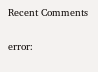Recent Comments

error: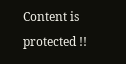Content is protected !!